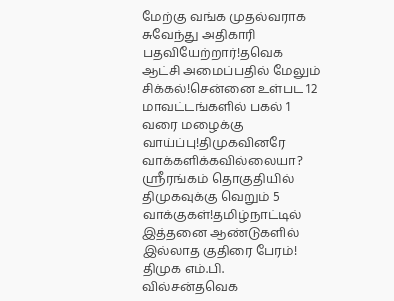மேற்கு வங்க முதல்வராக சுவேந்து அதிகாரி பதவியேற்றார்!தவெக ஆட்சி அமைப்பதில் மேலும் சிக்கல்!சென்னை உள்பட 12 மாவட்டங்களில் பகல் 1 வரை மழைக்கு வாய்ப்பு!திமுகவினரே வாக்களிக்கவில்லையா? ஸ்ரீரங்கம் தொகுதியில் திமுகவுக்கு வெறும் 5 வாக்குகள்!தமிழ்நாட்டில் இத்தனை ஆண்டுகளில் இல்லாத குதிரை பேரம்! திமுக எம்.பி. வில்சன்தவெக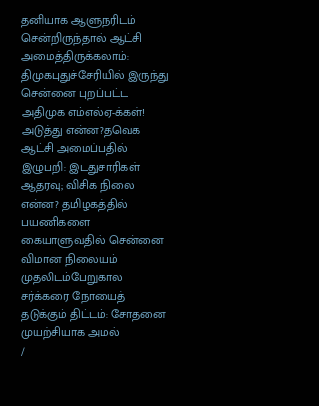தனியாக ஆளுநரிடம் சென்றிருந்தால் ஆட்சி அமைத்திருக்கலாம்: திமுகபுதுச்சேரியில் இருந்து சென்னை புறப்பட்ட அதிமுக எம்எல்ஏ-க்கள்! அடுத்து என்ன?தவெக ஆட்சி அமைப்பதில் இழுபறி: இடதுசாரிகள் ஆதரவு; விசிக நிலை என்ன? தமிழகத்தில் பயணிகளை கையாளுவதில் சென்னை விமான நிலையம் முதலிடம்பேறுகால சர்க்கரை நோயைத் தடுக்கும் திட்டம்: சோதனை முயற்சியாக அமல்
/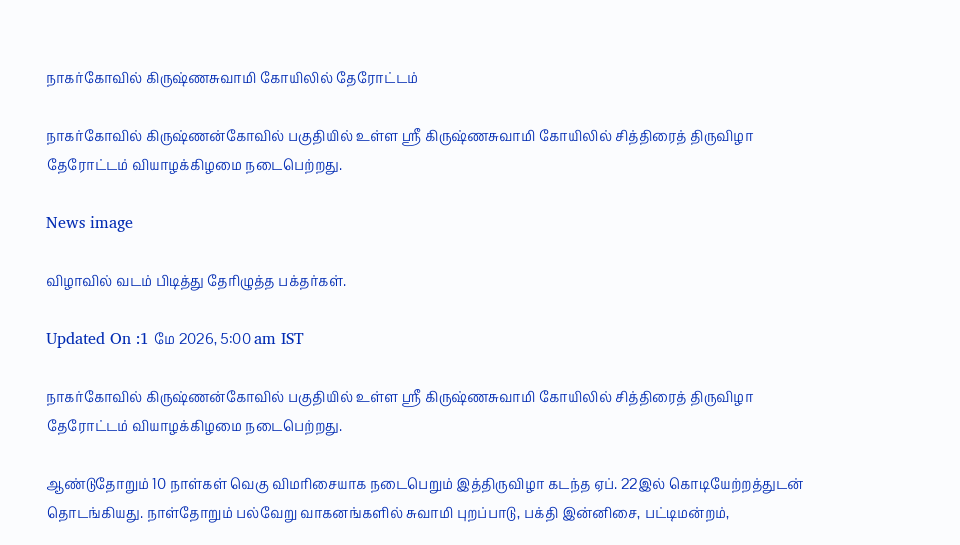நாகர்கோவில் கிருஷ்ணசுவாமி கோயிலில் தேரோட்டம்

நாகர்கோவில் கிருஷ்ணன்கோவில் பகுதியில் உள்ள ஸ்ரீ கிருஷ்ணசுவாமி கோயிலில் சித்திரைத் திருவிழா தேரோட்டம் வியாழக்கிழமை நடைபெற்றது.

News image

விழாவில் வடம் பிடித்து தேரிழுத்த பக்தர்கள்.

Updated On :1 மே 2026, 5:00 am IST

நாகர்கோவில் கிருஷ்ணன்கோவில் பகுதியில் உள்ள ஸ்ரீ கிருஷ்ணசுவாமி கோயிலில் சித்திரைத் திருவிழா தேரோட்டம் வியாழக்கிழமை நடைபெற்றது.

ஆண்டுதோறும் 10 நாள்கள் வெகு விமரிசையாக நடைபெறும் இத்திருவிழா கடந்த ஏப். 22இல் கொடியேற்றத்துடன் தொடங்கியது. நாள்தோறும் பல்வேறு வாகனங்களில் சுவாமி புறப்பாடு, பக்தி இன்னிசை, பட்டிமன்றம்,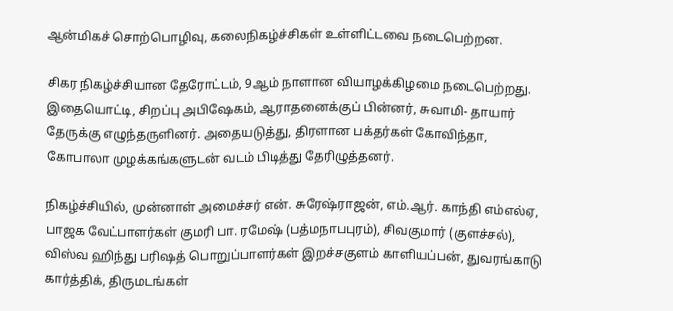ஆன்மிகச் சொற்பொழிவு, கலைநிகழ்ச்சிகள் உள்ளிட்டவை நடைபெற்றன.

சிகர நிகழ்ச்சியான தேரோட்டம், 9ஆம் நாளான வியாழக்கிழமை நடைபெற்றது. இதையொட்டி, சிறப்பு அபிஷேகம், ஆராதனைக்குப் பின்னர், சுவாமி- தாயார் தேருக்கு எழுந்தருளினர். அதையடுத்து, திரளான பக்தர்கள் கோவிந்தா, கோபாலா முழக்கங்களுடன் வடம் பிடித்து தேரிழுத்தனர்.

நிகழ்ச்சியில், முன்னாள் அமைச்சர் என். சுரேஷ்ராஜன், எம்.ஆர். காந்தி எம்எல்ஏ, பாஜக வேட்பாளர்கள் குமரி பா. ரமேஷ் (பத்மநாபபுரம்), சிவகுமார் (குளச்சல்), விஸ்வ ஹிந்து பரிஷத் பொறுப்பாளர்கள் இறச்சகுளம் காளியப்பன், துவரங்காடு கார்த்திக், திருமடங்கள்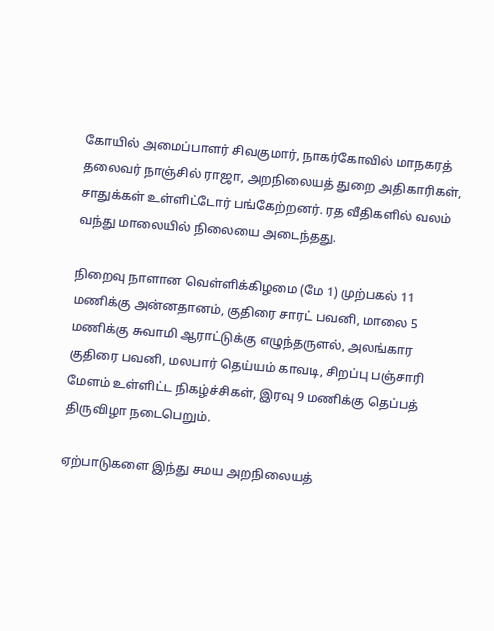கோயில் அமைப்பாளர் சிவகுமார், நாகர்கோவில் மாநகரத் தலைவர் நாஞ்சில் ராஜா, அறநிலையத் துறை அதிகாரிகள், சாதுக்கள் உள்ளிட்டோர் பங்கேற்றனர். ரத வீதிகளில் வலம் வந்து மாலையில் நிலையை அடைந்தது.

நிறைவு நாளான வெள்ளிக்கிழமை (மே 1) முற்பகல் 11 மணிக்கு அன்னதானம், குதிரை சாரட் பவனி, மாலை 5 மணிக்கு சுவாமி ஆராட்டுக்கு எழுந்தருளல், அலங்கார குதிரை பவனி, மலபார் தெய்யம் காவடி, சிறப்பு பஞ்சாரி மேளம் உள்ளிட்ட நிகழ்ச்சிகள், இரவு 9 மணிக்கு தெப்பத் திருவிழா நடைபெறும்.

ஏற்பாடுகளை இந்து சமய அறநிலையத்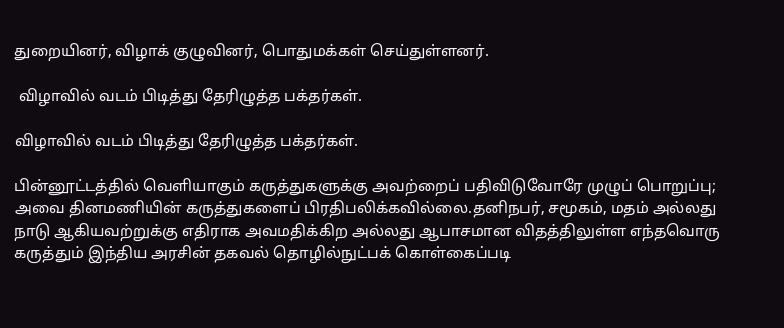துறையினர், விழாக் குழுவினர், பொதுமக்கள் செய்துள்ளனர்.

 விழாவில் வடம் பிடித்து தேரிழுத்த பக்தர்கள்.

விழாவில் வடம் பிடித்து தேரிழுத்த பக்தர்கள்.

பின்னூட்டத்தில் வெளியாகும் கருத்துகளுக்கு அவற்றைப் பதிவிடுவோரே முழுப் பொறுப்பு; அவை தினமணியின் கருத்துகளைப் பிரதிபலிக்கவில்லை.தனிநபர், சமூகம், மதம் அல்லது நாடு ஆகியவற்றுக்கு எதிராக அவமதிக்கிற அல்லது ஆபாசமான விதத்திலுள்ள எந்தவொரு கருத்தும் இந்திய அரசின் தகவல் தொழில்நுட்பக் கொள்கைப்படி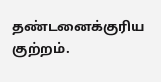தண்டனைக்குரிய குற்றம்.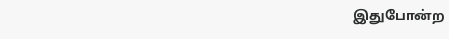இதுபோன்ற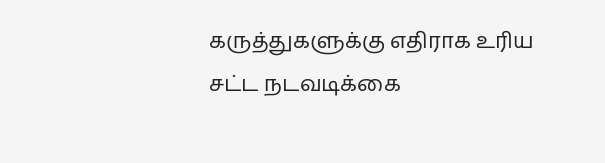கருத்துகளுக்கு எதிராக உரிய சட்ட நடவடிக்கை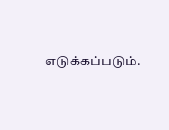எடுக்கப்படும்.